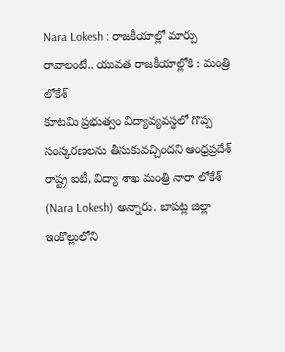Nara Lokesh : రాజకీయాల్లో మార్పు రావాలంటే.. యువత రాజకీయాల్లోకి : మంత్రి లోకేశ్
కూటమి ప్రభుత్వం విద్యావ్యవస్థలో గొప్ప సంస్కరణలను తీసుకువచ్చిందని ఆంధ్రప్రదేశ్ రాష్ట్ర ఐటీ, విద్యా శాఖ మంత్రి నారా లోకేశ్ (Nara Lokesh) అన్నారు. బాపట్ల జిల్లా ఇంకొల్లులోని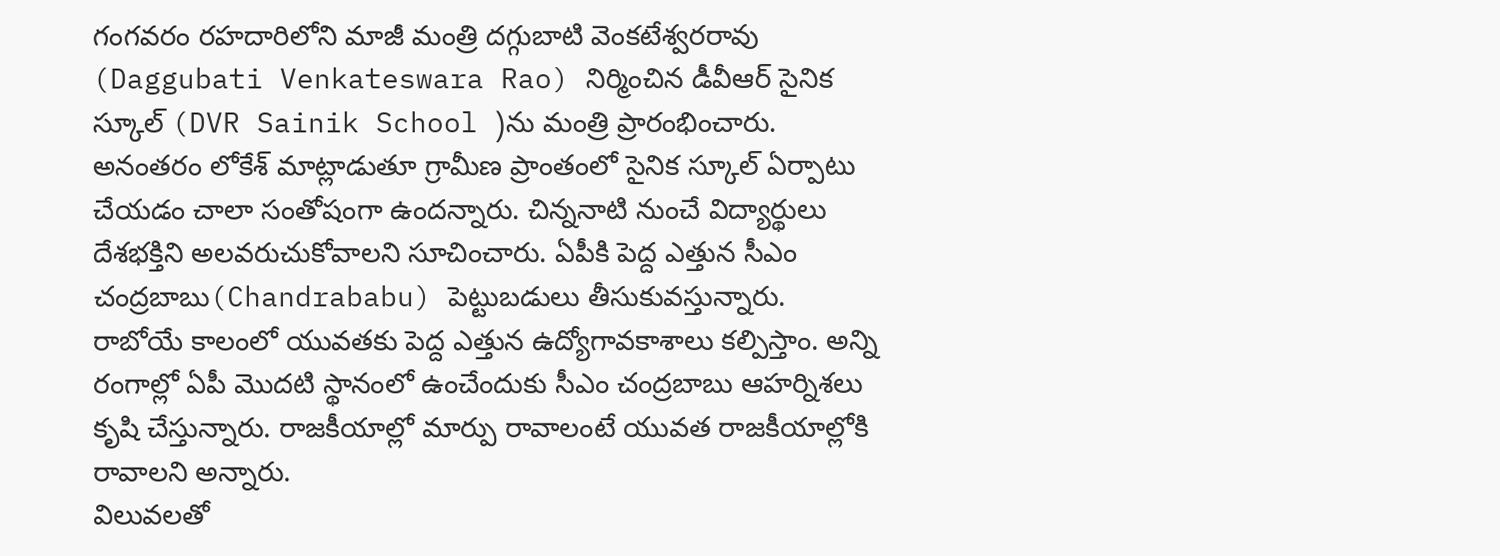గంగవరం రహదారిలోని మాజీ మంత్రి దగ్గుబాటి వెంకటేశ్వరరావు (Daggubati Venkateswara Rao) నిర్మించిన డీవీఆర్ సైనిక స్కూల్ (DVR Sainik School )ను మంత్రి ప్రారంభించారు. అనంతరం లోకేశ్ మాట్లాడుతూ గ్రామీణ ప్రాంతంలో సైనిక స్కూల్ ఏర్పాటు చేయడం చాలా సంతోషంగా ఉందన్నారు. చిన్ననాటి నుంచే విద్యార్థులు దేశభక్తిని అలవరుచుకోవాలని సూచించారు. ఏపీకి పెద్ద ఎత్తున సీఎం చంద్రబాబు(Chandrababu) పెట్టుబడులు తీసుకువస్తున్నారు. రాబోయే కాలంలో యువతకు పెద్ద ఎత్తున ఉద్యోగావకాశాలు కల్పిస్తాం. అన్ని రంగాల్లో ఏపీ మొదటి స్థానంలో ఉంచేందుకు సీఎం చంద్రబాబు ఆహర్నిశలు కృషి చేస్తున్నారు. రాజకీయాల్లో మార్పు రావాలంటే యువత రాజకీయాల్లోకి రావాలని అన్నారు.
విలువలతో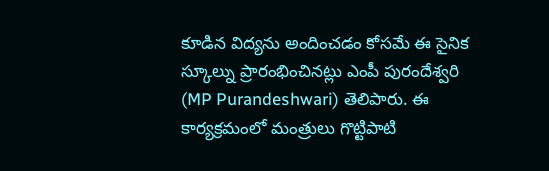కూడిన విద్యను అందించడం కోసమే ఈ సైనిక స్కూల్ను ప్రారంభించినట్లు ఎంపీ పురందేశ్వరి (MP Purandeshwari) తెలిపారు. ఈ కార్యక్రమంలో మంత్రులు గొట్టిపాటి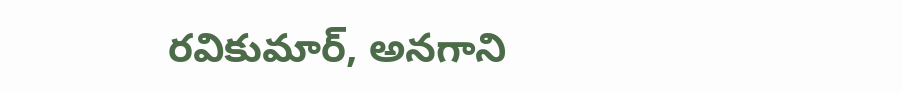రవికుమార్, అనగాని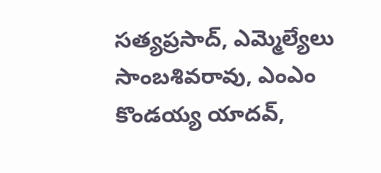సత్యప్రసాద్, ఎమ్మెల్యేలు సాంబశివరావు, ఎంఎం కొండయ్య యాదవ్,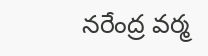నరేంద్ర వర్మ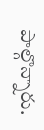పాల్గొన్నారు.